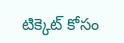టిక్కెట్ కోసం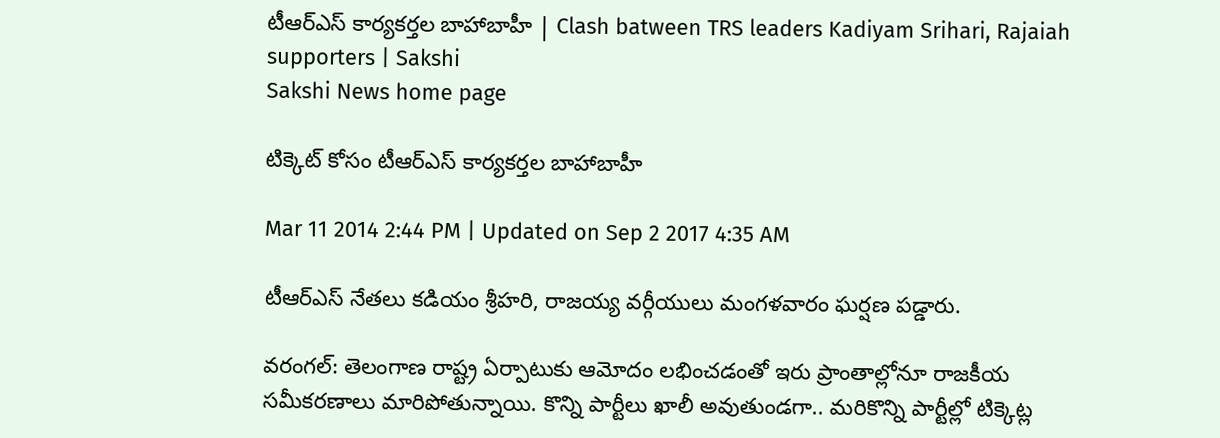టీఆర్ఎస్ కార్యకర్తల బాహాబాహీ | Clash batween TRS leaders Kadiyam Srihari, Rajaiah supporters | Sakshi
Sakshi News home page

టిక్కెట్ కోసం టీఆర్ఎస్ కార్యకర్తల బాహాబాహీ

Mar 11 2014 2:44 PM | Updated on Sep 2 2017 4:35 AM

టీఆర్ఎస్ నేతలు కడియం శ్రీహరి, రాజయ్య వర్గీయులు మంగళవారం ఘర్షణ పడ్డారు.

వరంగల్: తెలంగాణ రాష్ట్ర ఏర్పాటుకు ఆమోదం లభించడంతో ఇరు ప్రాంతాల్లోనూ రాజకీయ సమీకరణాలు మారిపోతున్నాయి. కొన్ని పార్టీలు ఖాలీ అవుతుండగా.. మరికొన్ని పార్టీల్లో టిక్కెట్ల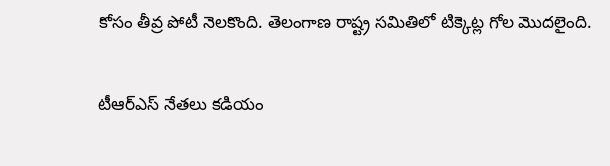కోసం తీవ్ర పోటీ నెలకొంది. తెలంగాణ రాష్ట్ర సమితిలో టిక్కెట్ల గోల మొదలైంది.

టీఆర్ఎస్ నేతలు కడియం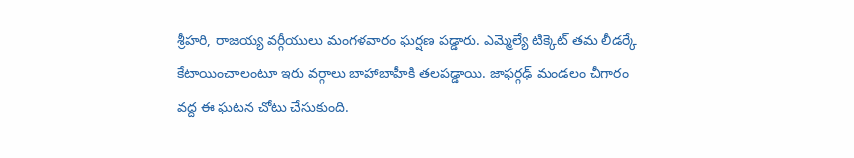శ్రీహరి, రాజయ్య వర్గీయులు మంగళవారం ఘర్షణ పడ్డారు. ఎమ్మెల్యే టిక్కెట్ తమ లీడర్కే కేటాయించాలంటూ ఇరు వర్గాలు బాహాబాహీకి తలపడ్డాయి. జాఫర్గఢ్ మండలం చీగారం వద్ద ఈ ఘటన చోటు చేసుకుంది.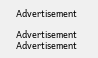Advertisement

Advertisement
Advertisement